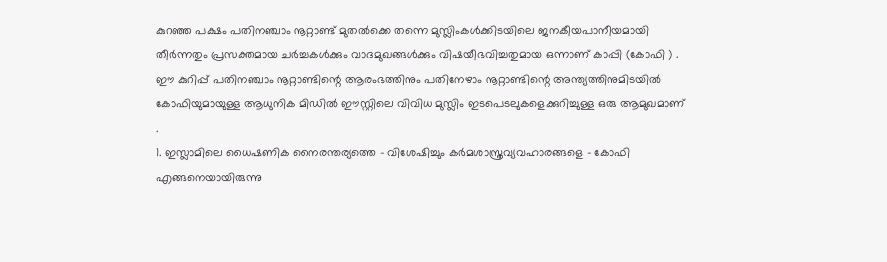കുറഞ്ഞ പക്ഷം പതിനഞ്ചാം നൂറ്റാണ്ട് മുതൽക്കെ തന്നെ മുസ്ലിംകൾക്കിടയിലെ ജനകീയപാനീയമായി തീർന്നതും പ്രസക്തമായ ചർച്ചകൾക്കും വാദമുഖങ്ങൾക്കും വിഷയീഭവിച്ചതുമായ ഒന്നാണ് കാപ്പി (കോഫി ) . ഈ കുറിപ്പ് പതിനഞ്ചാം നൂറ്റാണ്ടിന്റെ ആരംഭത്തിനും പതിനേഴാം നൂറ്റാണ്ടിന്റെ അന്ത്യത്തിനുമിടയിൽ കോഫിയുമായുള്ള ആധുനിക മിഡിൽ ഈസ്റ്റിലെ വിവിധ മുസ്ലിം ഇടപെടലുകളെക്കുറിച്ചുള്ള ഒരു ആമുഖമാണ് .
1. ഇസ്ലാമിലെ ധൈഷണിക നൈരന്തര്യത്തെ - വിശേഷിച്ചും കർമശാസ്ത്രവ്യവഹാരങ്ങളെ - കോഫി എങ്ങനെയായിരുന്നു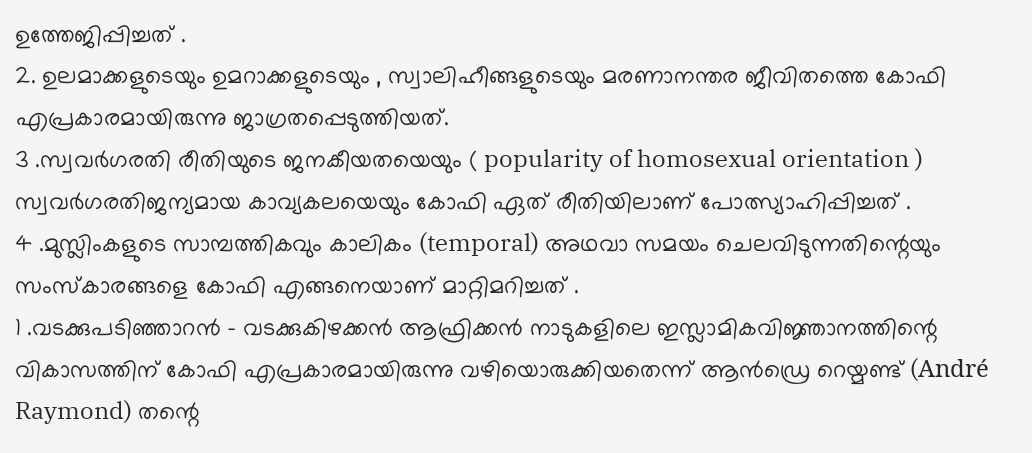ഉത്തേജിപ്പിച്ചത് .
2. ഉലമാക്കളുടെയും ഉമറാക്കളുടെയും , സ്വാലിഹീങ്ങളുടെയും മരണാനന്തര ജീവിതത്തെ കോഫി എപ്രകാരമായിരുന്നു ജാഗ്രതപ്പെടുത്തിയത്.
3 .സ്വവർഗരതി രീതിയുടെ ജനകീയതയെയും ( popularity of homosexual orientation )
സ്വവർഗരതിജന്യമായ കാവ്യകലയെയും കോഫി ഏത് രീതിയിലാണ് പോത്സ്യാഹിപ്പിച്ചത് .
4 .മുസ്ലിംകളുടെ സാമ്പത്തികവും കാലികം (temporal) അഥവാ സമയം ചെലവിടുന്നതിന്റെയും സംസ്കാരങ്ങളെ കോഫി എങ്ങനെയാണ് മാറ്റിമറിച്ചത് .
1 .വടക്കുപടിഞ്ഞാറൻ - വടക്കുകിഴക്കൻ ആഫ്രിക്കൻ നാടുകളിലെ ഇസ്ലാമികവിജ്ഞാനത്തിന്റെ വികാസത്തിന് കോഫി എപ്രകാരമായിരുന്നു വഴിയൊരുക്കിയതെന്ന് ആൻഡ്രെ റെയ്മണ്ട് (André Raymond) തന്റെ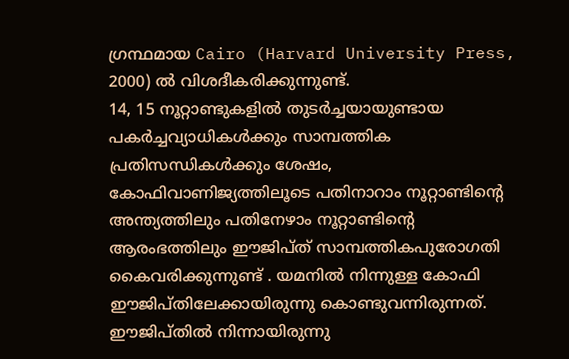ഗ്രന്ഥമായ Cairo (Harvard University Press, 2000) ൽ വിശദീകരിക്കുന്നുണ്ട്.
14, 15 നൂറ്റാണ്ടുകളിൽ തുടർച്ചയായുണ്ടായ പകർച്ചവ്യാധികൾക്കും സാമ്പത്തിക പ്രതിസന്ധികൾക്കും ശേഷം, കോഫിവാണിജ്യത്തിലൂടെ പതിനാറാം നൂറ്റാണ്ടിന്റെ അന്ത്യത്തിലും പതിനേഴാം നൂറ്റാണ്ടിന്റെ ആരംഭത്തിലും ഈജിപ്ത് സാമ്പത്തികപുരോഗതി കൈവരിക്കുന്നുണ്ട് . യമനിൽ നിന്നുള്ള കോഫി ഈജിപ്തിലേക്കായിരുന്നു കൊണ്ടുവന്നിരുന്നത്. ഈജിപ്തിൽ നിന്നായിരുന്നു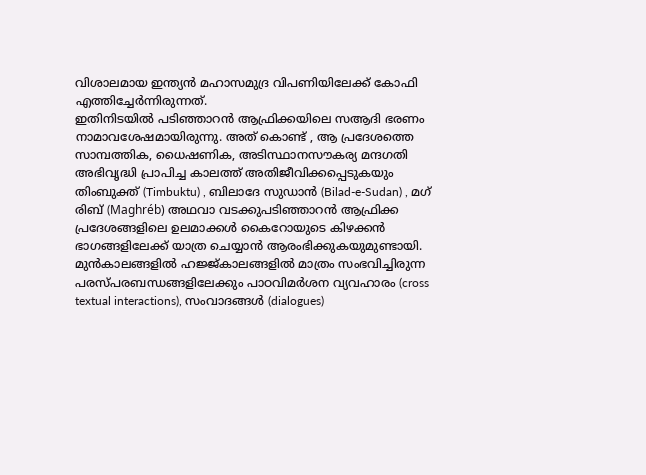വിശാലമായ ഇന്ത്യൻ മഹാസമുദ്ര വിപണിയിലേക്ക് കോഫി എത്തിച്ചേർന്നിരുന്നത്.
ഇതിനിടയിൽ പടിഞ്ഞാറൻ ആഫ്രിക്കയിലെ സആദി ഭരണം നാമാവശേഷമായിരുന്നു. അത് കൊണ്ട് , ആ പ്രദേശത്തെ സാമ്പത്തിക, ധൈഷണിക, അടിസ്ഥാനസൗകര്യ മന്ദഗതി അഭിവൃദ്ധി പ്രാപിച്ച കാലത്ത് അതിജീവിക്കപ്പെടുകയും തിംബുക്ത് (Timbuktu) , ബിലാദേ സുഡാൻ (Bilad-e-Sudan) , മഗ് രിബ് (Maghréb) അഥവാ വടക്കുപടിഞ്ഞാറൻ ആഫ്രിക്ക പ്രദേശങ്ങളിലെ ഉലമാക്കൾ കൈറോയുടെ കിഴക്കൻ ഭാഗങ്ങളിലേക്ക് യാത്ര ചെയ്യാൻ ആരംഭിക്കുകയുമുണ്ടായി. മുൻകാലങ്ങളിൽ ഹജ്ജ്കാലങ്ങളിൽ മാത്രം സംഭവിച്ചിരുന്ന പരസ്പരബന്ധങ്ങളിലേക്കും പാഠവിമർശന വ്യവഹാരം (cross textual interactions), സംവാദങ്ങൾ (dialogues)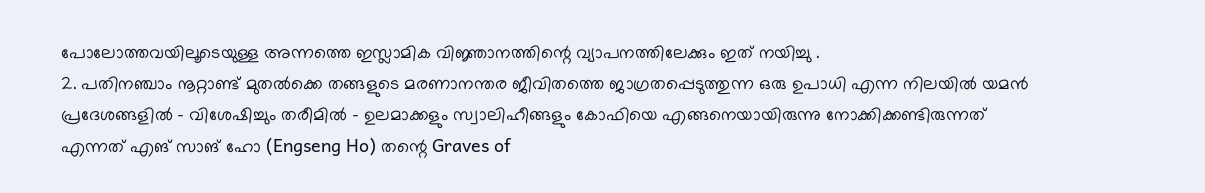പോലോത്തവയിലൂടെയുള്ള അന്നത്തെ ഇസ്ലാമിക വിജ്ഞാനത്തിന്റെ വ്യാപനത്തിലേക്കും ഇത് നയിച്ചു .
2. പതിനഞ്ചാം നൂറ്റാണ്ട് മുതൽക്കെ തങ്ങളുടെ മരണാനന്തര ജീവിതത്തെ ജാഗ്രതപ്പെടുത്തുന്ന ഒരു ഉപാധി എന്ന നിലയിൽ യമൻ പ്രദേശങ്ങളിൽ - വിശേഷിച്ചും തരീമിൽ - ഉലമാക്കളും സ്വാലിഹീങ്ങളും കോഫിയെ എങ്ങനെയായിരുന്നു നോക്കിക്കണ്ടിരുന്നത് എന്നത് എങ് സാങ് ഹോ (Engseng Ho) തന്റെ Graves of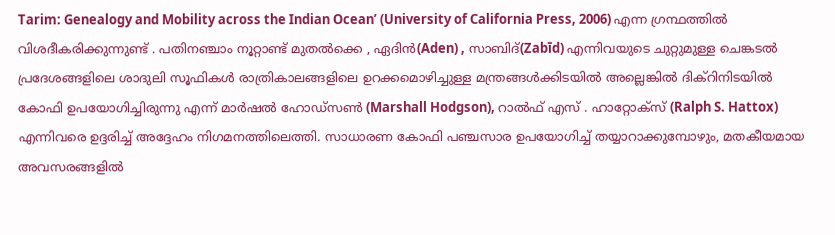Tarim: Genealogy and Mobility across the Indian Ocean’ (University of California Press, 2006) എന്ന ഗ്രന്ഥത്തിൽ വിശദീകരിക്കുന്നുണ്ട് . പതിനഞ്ചാം നൂറ്റാണ്ട് മുതൽക്കെ , ഏദിൻ(Aden) , സാബിദ്(Zabīd) എന്നിവയുടെ ചുറ്റുമുള്ള ചെങ്കടൽ പ്രദേശങ്ങളിലെ ശാദുലി സൂഫികൾ രാത്രികാലങ്ങളിലെ ഉറക്കമൊഴിച്ചുള്ള മന്ത്രങ്ങൾക്കിടയിൽ അല്ലെങ്കിൽ ദിക്റിനിടയിൽ കോഫി ഉപയോഗിച്ചിരുന്നു എന്ന് മാർഷൽ ഹോഡ്സൺ (Marshall Hodgson), റാൽഫ് എസ് . ഹാറ്റോക്സ് (Ralph S. Hattox) എന്നിവരെ ഉദ്ദരിച്ച് അദ്ദേഹം നിഗമനത്തിലെത്തി. സാധാരണ കോഫി പഞ്ചസാര ഉപയോഗിച്ച് തയ്യാറാക്കുമ്പോഴും, മതകീയമായ അവസരങ്ങളിൽ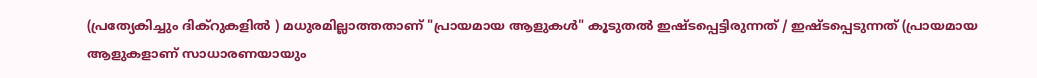(പ്രത്യേകിച്ചും ദിക്റുകളിൽ ) മധുരമില്ലാത്തതാണ് "പ്രായമായ ആളുകൾ" കൂടുതൽ ഇഷ്ടപ്പെട്ടിരുന്നത് / ഇഷ്ടപ്പെടുന്നത് (പ്രായമായ ആളുകളാണ് സാധാരണയായും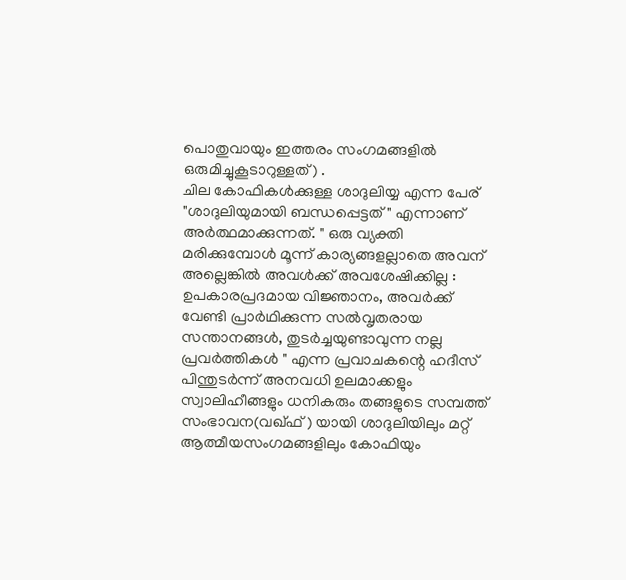പൊതുവായും ഇത്തരം സംഗമങ്ങളിൽ ഒരുമിച്ചുകൂടാറുള്ളത്) .
ചില കോഫികൾക്കുള്ള ശാദുലിയ്യ എന്ന പേര് "ശാദുലിയുമായി ബന്ധപ്പെട്ടത് " എന്നാണ് അർത്ഥമാക്കുന്നത്. " ഒരു വ്യക്തി മരിക്കുമ്പോൾ മൂന്ന് കാര്യങ്ങളല്ലാതെ അവന് അല്ലെങ്കിൽ അവൾക്ക് അവശേഷിക്കില്ല :
ഉപകാരപ്രദമായ വിജ്ഞാനം, അവർക്ക് വേണ്ടി പ്രാർഥിക്കുന്ന സൽവൃതരായ സന്താനങ്ങൾ, തുടർച്ചയുണ്ടാവുന്ന നല്ല പ്രവർത്തികൾ " എന്ന പ്രവാചകന്റെ ഹദീസ് പിന്തുടർന്ന് അനവധി ഉലമാക്കളും സ്വാലിഹീങ്ങളും ധനികരും തങ്ങളുടെ സമ്പത്ത് സംഭാവന(വഖ്ഫ് ) യായി ശാദുലിയിലും മറ്റ് ആത്മീയസംഗമങ്ങളിലും കോഫിയും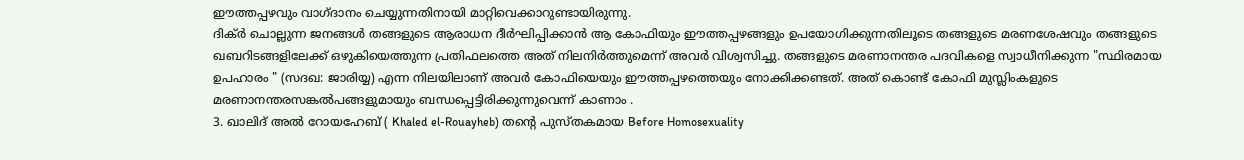ഈത്തപ്പഴവും വാഗ്ദാനം ചെയ്യുന്നതിനായി മാറ്റിവെക്കാറുണ്ടായിരുന്നു.
ദിക്ർ ചൊല്ലുന്ന ജനങ്ങൾ തങ്ങളുടെ ആരാധന ദീർഘിപ്പിക്കാൻ ആ കോഫിയും ഈത്തപ്പഴങ്ങളും ഉപയോഗിക്കുന്നതിലൂടെ തങ്ങളുടെ മരണശേഷവും തങ്ങളുടെ ഖബറിടങ്ങളിലേക്ക് ഒഴുകിയെത്തുന്ന പ്രതിഫലത്തെ അത് നിലനിർത്തുമെന്ന് അവർ വിശ്വസിച്ചു. തങ്ങളുടെ മരണാനന്തര പദവികളെ സ്വാധീനിക്കുന്ന "സ്ഥിരമായ ഉപഹാരം " (സദഖ: ജാരിയ്യ) എന്ന നിലയിലാണ് അവർ കോഫിയെയും ഈത്തപ്പഴത്തെയും നോക്കിക്കണ്ടത്. അത് കൊണ്ട് കോഫി മുസ്ലിംകളുടെ മരണാനന്തരസങ്കൽപങ്ങളുമായും ബന്ധപ്പെട്ടിരിക്കുന്നുവെന്ന് കാണാം .
3. ഖാലിദ് അൽ റോയഹേബ് ( Khaled el-Rouayheb) തന്റെ പുസ്തകമായ Before Homosexuality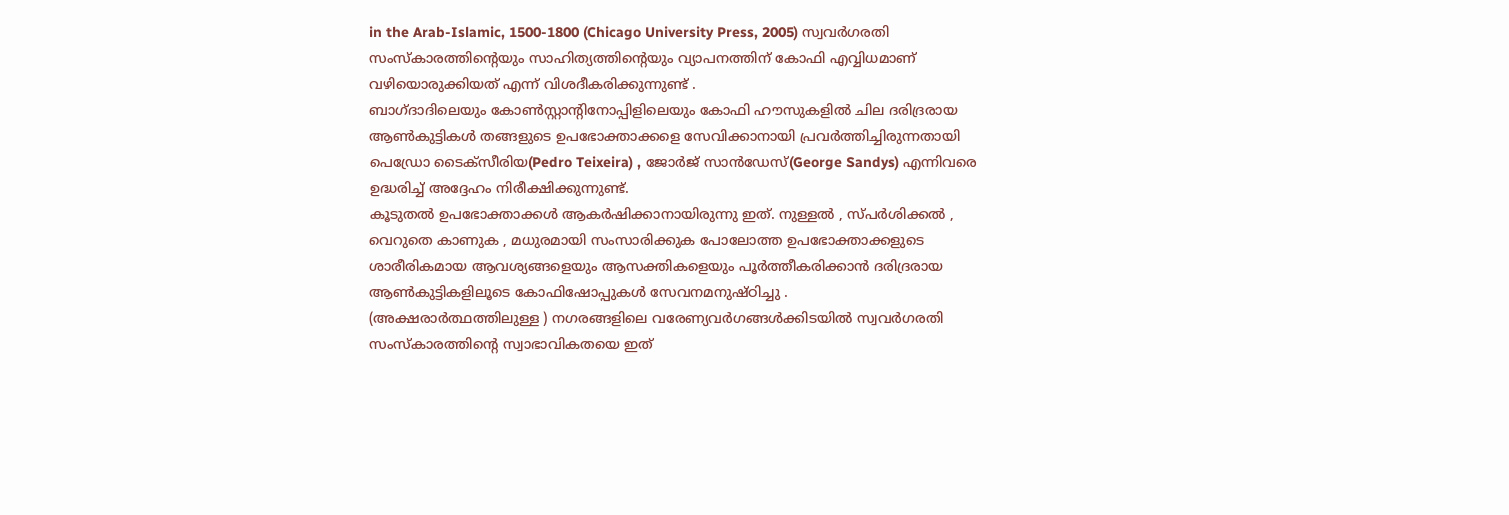in the Arab-Islamic, 1500-1800 (Chicago University Press, 2005) സ്വവർഗരതി സംസ്കാരത്തിന്റെയും സാഹിത്യത്തിന്റെയും വ്യാപനത്തിന് കോഫി എവ്വിധമാണ് വഴിയൊരുക്കിയത് എന്ന് വിശദീകരിക്കുന്നുണ്ട് .
ബാഗ്ദാദിലെയും കോൺസ്റ്റാന്റിനോപ്പിളിലെയും കോഫി ഹൗസുകളിൽ ചില ദരിദ്രരായ ആൺകുട്ടികൾ തങ്ങളുടെ ഉപഭോക്താക്കളെ സേവിക്കാനായി പ്രവർത്തിച്ചിരുന്നതായി പെഡ്രോ ടൈക്സീരിയ(Pedro Teixeira) , ജോർജ് സാൻഡേസ്(George Sandys) എന്നിവരെ ഉദ്ധരിച്ച് അദ്ദേഹം നിരീക്ഷിക്കുന്നുണ്ട്.
കൂടുതൽ ഉപഭോക്താക്കൾ ആകർഷിക്കാനായിരുന്നു ഇത്. നുള്ളൽ , സ്പർശിക്കൽ , വെറുതെ കാണുക , മധുരമായി സംസാരിക്കുക പോലോത്ത ഉപഭോക്താക്കളുടെ ശാരീരികമായ ആവശ്യങ്ങളെയും ആസക്തികളെയും പൂർത്തീകരിക്കാൻ ദരിദ്രരായ ആൺകുട്ടികളിലൂടെ കോഫിഷോപ്പുകൾ സേവനമനുഷ്ഠിച്ചു .
(അക്ഷരാർത്ഥത്തിലുള്ള ) നഗരങ്ങളിലെ വരേണ്യവർഗങ്ങൾക്കിടയിൽ സ്വവർഗരതി സംസ്കാരത്തിന്റെ സ്വാഭാവികതയെ ഇത്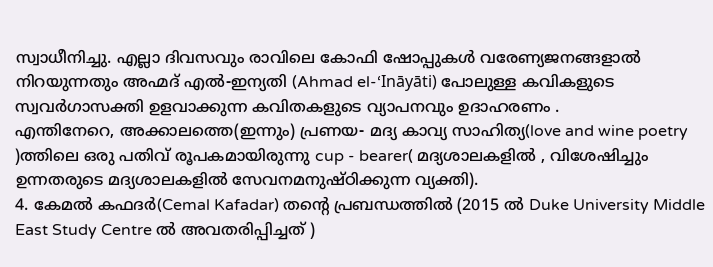സ്വാധീനിച്ചു. എല്ലാ ദിവസവും രാവിലെ കോഫി ഷോപ്പുകൾ വരേണ്യജനങ്ങളാൽ നിറയുന്നതും അഹ്മദ് എൽ-ഇന്യതി (Ahmad el-‘Ināyāti) പോലുള്ള കവികളുടെ സ്വവർഗാസക്തി ഉളവാക്കുന്ന കവിതകളുടെ വ്യാപനവും ഉദാഹരണം .
എന്തിനേറെ, അക്കാലത്തെ(ഇന്നും) പ്രണയ- മദ്യ കാവ്യ സാഹിത്യ(love and wine poetry )ത്തിലെ ഒരു പതിവ് രൂപകമായിരുന്നു cup - bearer( മദ്യശാലകളിൽ , വിശേഷിച്ചും ഉന്നതരുടെ മദ്യശാലകളിൽ സേവനമനുഷ്ഠിക്കുന്ന വ്യക്തി).
4. കേമൽ കഫദർ(Cemal Kafadar) തന്റെ പ്രബന്ധത്തിൽ (2015 ൽ Duke University Middle East Study Centre ൽ അവതരിപ്പിച്ചത് )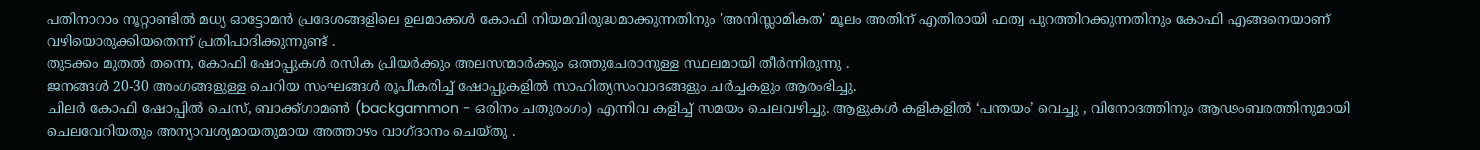പതിനാറാം നൂറ്റാണ്ടിൽ മധ്യ ഓട്ടോമൻ പ്രദേശങ്ങളിലെ ഉലമാക്കൾ കോഫി നിയമവിരുദ്ധമാക്കുന്നതിനും 'അനിസ്ലാമികത' മൂലം അതിന് എതിരായി ഫത്വ പുറത്തിറക്കുന്നതിനും കോഫി എങ്ങനെയാണ് വഴിയൊരുക്കിയതെന്ന് പ്രതിപാദിക്കുന്നുണ്ട് .
തുടക്കം മുതൽ തന്നെ, കോഫി ഷോപ്പുകൾ രസിക പ്രിയർക്കും അലസന്മാർക്കും ഒത്തുചേരാനുള്ള സ്ഥലമായി തീർന്നിരുന്നു .
ജനങ്ങൾ 20-30 അംഗങ്ങളുള്ള ചെറിയ സംഘങ്ങൾ രൂപീകരിച്ച് ഷോപ്പുകളിൽ സാഹിത്യസംവാദങ്ങളും ചർച്ചകളും ആരംഭിച്ചു.
ചിലർ കോഫി ഷോപ്പിൽ ചെസ്, ബാക്ക്ഗാമൺ (backgammon - ഒരിനം ചതുരംഗം) എന്നിവ കളിച്ച് സമയം ചെലവഴിച്ചു. ആളുകൾ കളികളിൽ ‘പന്തയം’ വെച്ചു , വിനോദത്തിനും ആഢംബരത്തിനുമായി ചെലവേറിയതും അന്യാവശ്യമായതുമായ അത്താഴം വാഗ്ദാനം ചെയ്തു .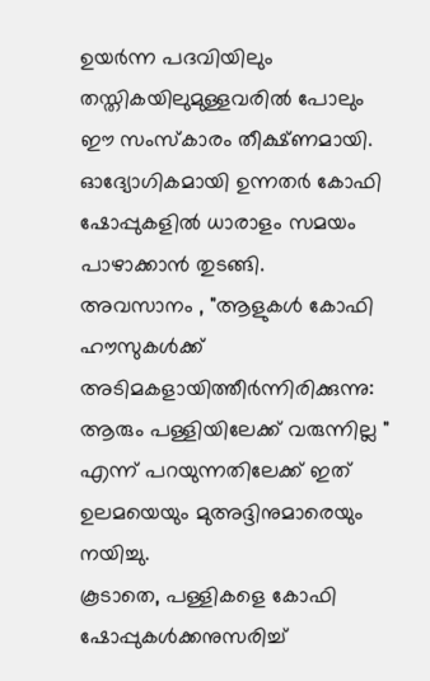ഉയർന്ന പദവിയിലും തസ്തികയിലുമുള്ളവരിൽ പോലും ഈ സംസ്കാരം തീക്ഷ്ണമായി. ഓദ്യോഗികമായി ഉന്നതർ കോഫി ഷോപ്പുകളിൽ ധാരാളം സമയം പാഴാക്കാൻ തുടങ്ങി.
അവസാനം , "ആളുകൾ കോഫി ഹൗസുകൾക്ക് അടിമകളായിത്തീർന്നിരിക്കുന്നു: ആരും പള്ളിയിലേക്ക് വരുന്നില്ല " എന്ന് പറയുന്നതിലേക്ക് ഇത് ഉലമയെയും മുഅദ്ദിനുമാരെയും നയിച്ചു.
കൂടാതെ, പള്ളികളെ കോഫി ഷോപ്പുകൾക്കനുസരിച്ച്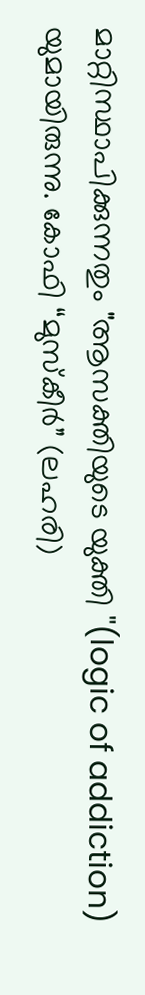മാറ്റിസ്ഥാപിക്കുന്നതും "ആസക്തിയുടെ യുക്തി "(logic of addiction) യുമായിരുന്നു. കോഫി “മുസ്കീർ” (ലഹരി)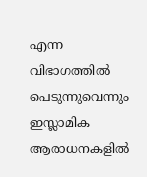എന്ന വിഭാഗത്തിൽ പെടുന്നുവെന്നും ഇസ്ലാമിക ആരാധനകളിൽ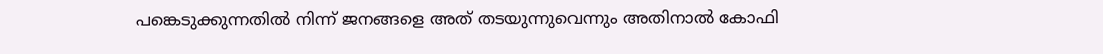പങ്കെടുക്കുന്നതിൽ നിന്ന് ജനങ്ങളെ അത് തടയുന്നുവെന്നും അതിനാൽ കോഫി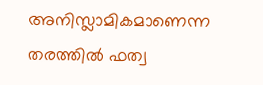അനിസ്ലാമികമാണെന്ന തരത്തിൽ ഫത്വ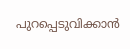പുറപ്പെടുവിക്കാൻ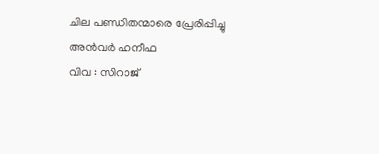ചില പണ്ഡിതന്മാരെ പ്രേരിപ്പിച്ചു
അൻവർ ഹനീഫ
വിവ : സിറാജ്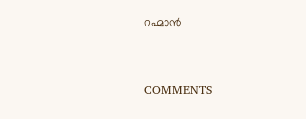റഹ്മാൻ


COMMENTS